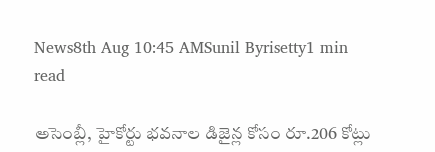News8th Aug 10:45 AMSunil Byrisetty1 min read

అసెంబ్లీ, హైకోర్టు భవనాల డిజైన్ల కోసం రూ.206 కోట్లు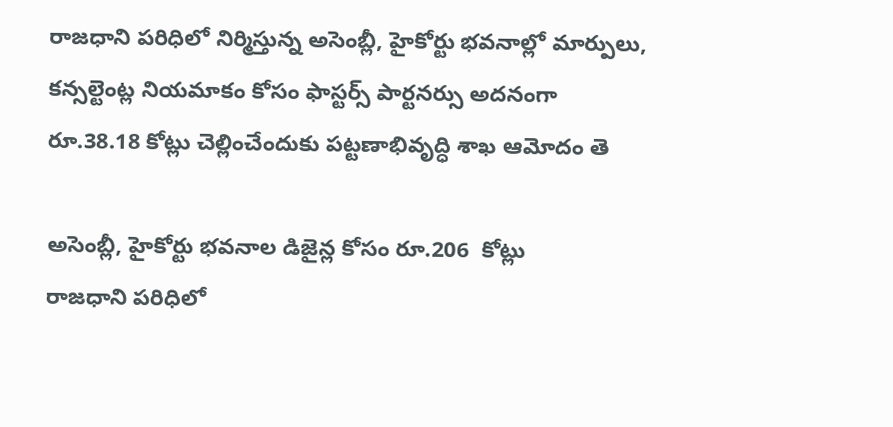రాజధాని పరిధిలో నిర్మిస్తున్న అసెంబ్లీ, హైకోర్టు భవనాల్లో మార్పులు, కన్సల్టెంట్ల నియమాకం కోసం ఫాస్టర్స్ పార్టనర్సు అదనంగా రూ.38.18 కోట్లు చెల్లించేందుకు పట్టణాభివృద్ధి శాఖ ఆమోదం తె

అసెంబ్లీ, హైకోర్టు భవనాల డిజైన్ల కోసం రూ.206  కోట్లు
రాజధాని పరిధిలో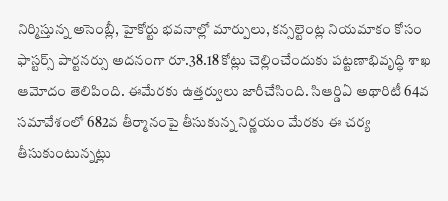నిర్మిస్తున్న అసెంబ్లీ, హైకోర్టు భవనాల్లో మార్పులు, కన్సల్టెంట్ల నియమాకం కోసం ఫాస్టర్స్ పార్టనర్సు అదనంగా రూ.38.18 కోట్లు చెల్లించేందుకు పట్టణాభివృద్ధి శాఖ ఆమోదం తెలిపింది. ఈమేరకు ఉత్తర్వులు జారీచేసింది. సిఆర్డిఏ అథారిటీ 64వ సమావేశంలో 682వ తీర్మానంపై తీసుకున్న నిర్ణయం మేరకు ఈ చర్య తీసుకుంటున్నట్లు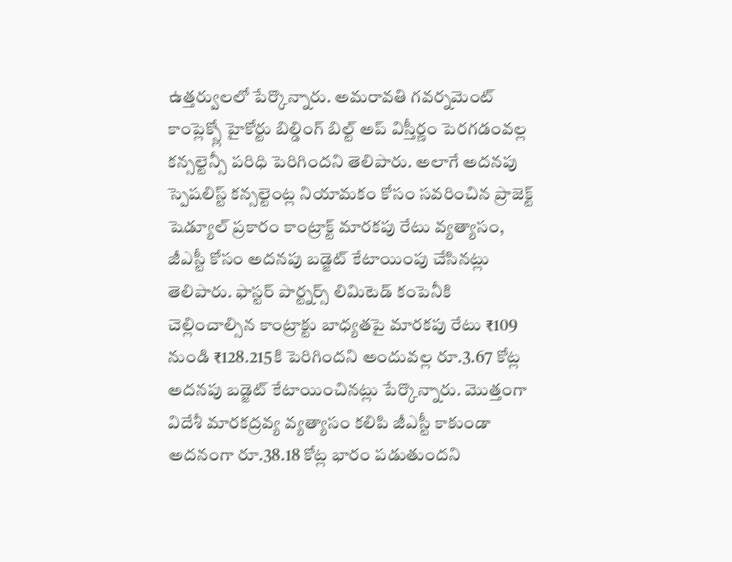ఉత్తర్వులలో పేర్కొన్నారు. అమరావతి గవర్నమెంట్ కాంప్లెక్స్లో హైకోర్టు బిల్డింగ్ బిల్ట్ అప్ విస్తీర్ణం పెరగడంవల్ల కన్సల్టెన్సీ పరిధి పెరిగిందని తెలిపారు. అలాగే అదనపు స్పెషలిస్ట్ కన్సల్టెంట్ల నియామకం కోసం సవరించిన ప్రాజెక్ట్ షెడ్యూల్ ప్రకారం కాంట్రాక్ట్ మారకపు రేటు వ్యత్యాసం, జీఎస్టీ కోసం అదనపు బడ్జెట్ కేటాయింపు చేసినట్లు తెలిపారు. ఫాస్టర్ పార్ట్నర్స్ లిమిటెడ్ కంపెనీకి చెల్లించాల్సిన కాంట్రాక్టు బాధ్యతపై మారకపు రేటు ₹109 నుండి ₹128.215కి పెరిగిందని అందువల్ల రూ.3.67 కోట్ల అదనపు బడ్జెట్ కేటాయించినట్లు పేర్కొన్నారు. మొత్తంగా విదేశీ మారకద్రవ్య వ్యత్యాసం కలిపి జీఎస్టీ కాకుండా అదనంగా రూ.38.18 కోట్ల భారం పడుతుందని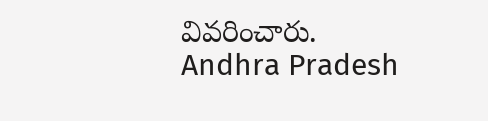వివరించారు.
Andhra Pradesh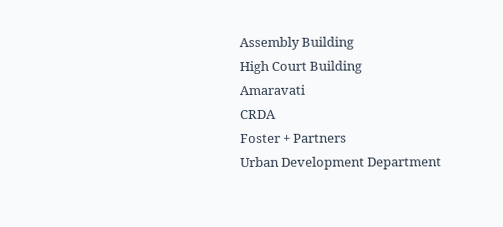Assembly Building
High Court Building
Amaravati
CRDA
Foster + Partners
Urban Development Department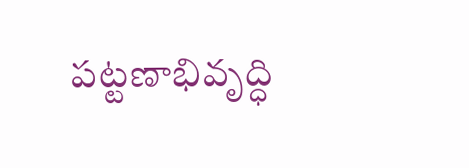పట్టణాభివృద్ధి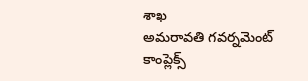శాఖ
అమరావతి గవర్నమెంట్ కాంప్లెక్స్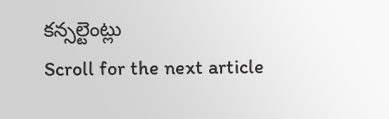కన్సల్టెంట్లు
Scroll for the next article